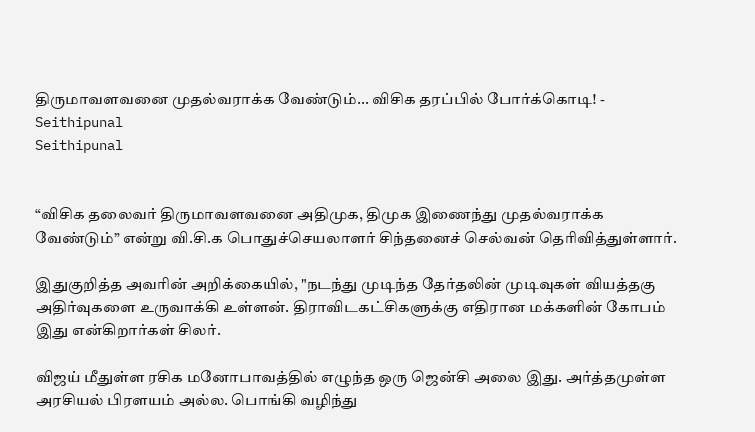திருமாவளவனை முதல்வராக்க வேண்டும்... விசிக தரப்பில் போர்க்கொடி! - Seithipunal
Seithipunal


“விசிக தலைவர் திருமாவளவனை அதிமுக, திமுக இணைந்து முதல்வராக்க வேண்டும்” என்று வி.சி.க பொதுச்செயலாளர் சிந்தனைச் செல்வன் தெரிவித்துள்ளார்.

இதுகுறித்த அவரின் அறிக்கையில், "நடந்து முடிந்த தேர்தலின் முடிவுகள் வியத்தகு அதிர்வுகளை உருவாக்கி உள்ளன். திராவிடகட்சிகளுக்கு எதிரான மக்களின் கோபம் இது என்கிறார்கள் சிலர்.

விஜய் மீதுள்ள ரசிக மனோபாவத்தில் எழுந்த ஒரு ஜென்சி அலை இது. அர்த்தமுள்ள அரசியல் பிரளயம் அல்ல. பொங்கி வழிந்து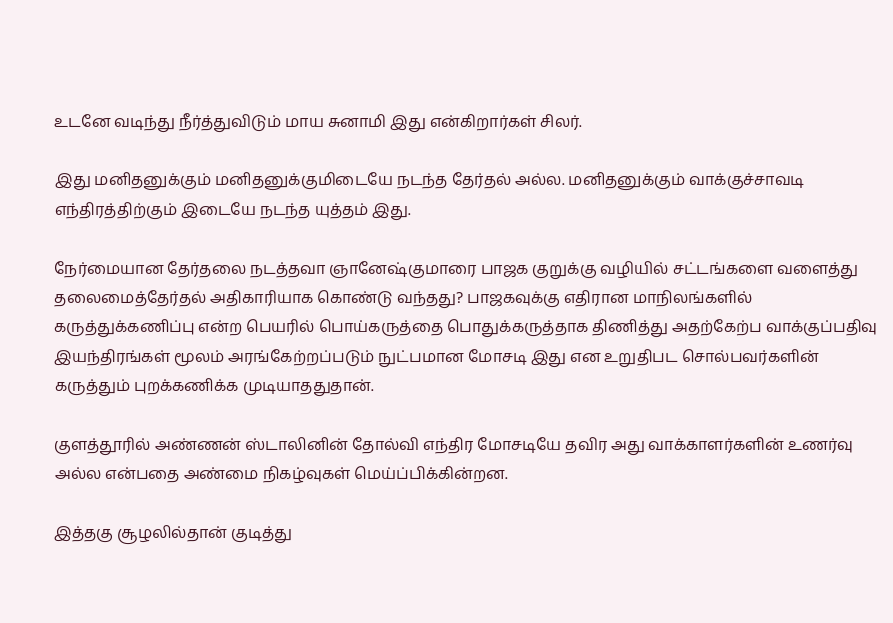உடனே வடிந்து நீர்த்துவிடும் மாய சுனாமி இது என்கிறார்கள் சிலர்.

இது மனிதனுக்கும் மனிதனுக்குமிடையே நடந்த தேர்தல் அல்ல. மனிதனுக்கும் வாக்குச்சாவடி எந்திரத்திற்கும் இடையே நடந்த யுத்தம் இது.

நேர்மையான தேர்தலை நடத்தவா ஞானேஷ்குமாரை பாஜக குறுக்கு வழியில் சட்டங்களை வளைத்து தலைமைத்தேர்தல் அதிகாரியாக கொண்டு வந்தது? பாஜகவுக்கு எதிரான மாநிலங்களில் கருத்துக்கணிப்பு என்ற பெயரில் பொய்கருத்தை பொதுக்கருத்தாக திணித்து அதற்கேற்ப வாக்குப்பதிவு இயந்திரங்கள் மூலம் அரங்கேற்றப்படும் நுட்பமான மோசடி இது என உறுதிபட சொல்பவர்களின் கருத்தும் புறக்கணிக்க முடியாததுதான்.

குளத்தூரில் அண்ணன் ஸ்டாலினின் தோல்வி எந்திர மோசடியே தவிர அது வாக்காளர்களின் உணர்வு அல்ல என்பதை அண்மை நிகழ்வுகள் மெய்ப்பிக்கின்றன.

இத்தகு சூழலில்தான் குடித்து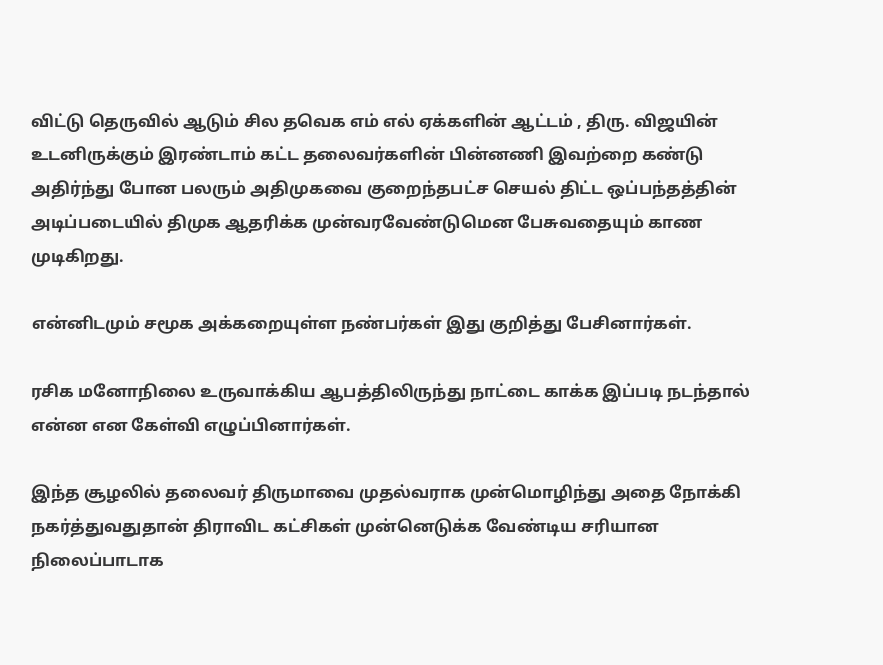விட்டு தெருவில் ஆடும் சில தவெக எம் எல் ஏக்களின் ஆட்டம் , திரு. விஜயின் உடனிருக்கும் இரண்டாம் கட்ட தலைவர்களின் பின்னணி இவற்றை கண்டு அதிர்ந்து போன பலரும் அதிமுகவை குறைந்தபட்ச செயல் திட்ட ஒப்பந்தத்தின் அடிப்படையில் திமுக ஆதரிக்க முன்வரவேண்டுமென பேசுவதையும் காண முடிகிறது.

என்னிடமும் சமூக அக்கறையுள்ள நண்பர்கள் இது குறித்து பேசினார்கள்.

ரசிக மனோநிலை உருவாக்கிய ஆபத்திலிருந்து நாட்டை காக்க இப்படி நடந்தால் என்ன என கேள்வி எழுப்பினார்கள்.

இந்த சூழலில் தலைவர் திருமாவை முதல்வராக முன்மொழிந்து அதை நோக்கி நகர்த்துவதுதான் திராவிட கட்சிகள் முன்னெடுக்க வேண்டிய சரியான நிலைப்பாடாக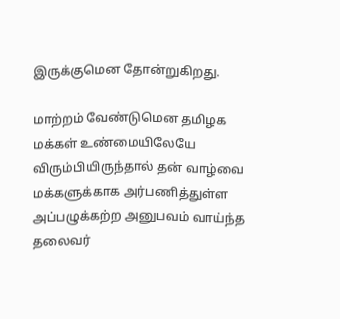இருக்குமென தோன்றுகிறது.

மாற்றம் வேண்டுமென தமிழக மக்கள் உண்மையிலேயே விரும்பியிருந்தால் தன் வாழ்வை மக்களுக்காக அர்பணித்துள்ள அப்பழுக்கற்ற அனுபவம் வாய்ந்த தலைவர்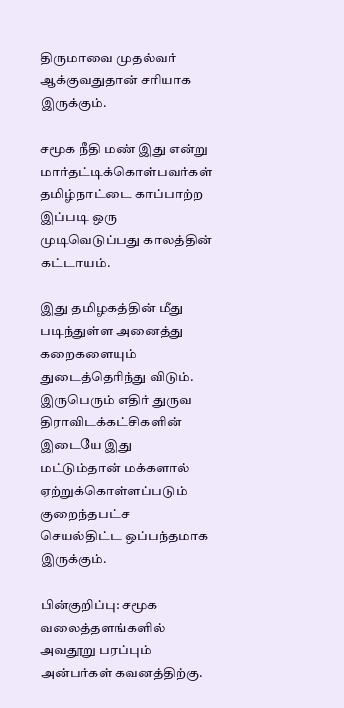திருமாவை முதல்வர் ஆக்குவதுதான் சரியாக இருக்கும்.

சமூக நீதி மண் இது என்று மார்தட்டிக்கொள்பவர்கள் தமிழ்நாட்டை காப்பாற்ற இப்படி ஒரு முடிவெடுப்பது காலத்தின் கட்டாயம்.

இது தமிழகத்தின் மீது படிந்துள்ள அனைத்து கறைகளையும் துடைத்தெரிந்து விடும். இருபெரும் எதிர் துருவ திராவிடக்கட்சிகளின் இடையே இது மட்டும்தான் மக்களால் ஏற்றுக்கொள்ளப்படும் குறைந்தபட்ச செயல்திட்ட ஒப்பந்தமாக இருக்கும்.

பின்குறிப்பு: சமூக வலைத்தளங்களில் அவதூறு பரப்பும் அன்பர்கள் கவனத்திற்கு.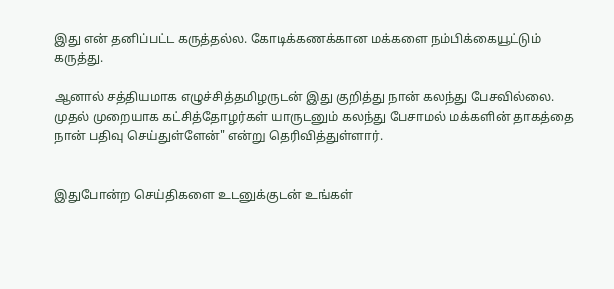இது என் தனிப்பட்ட கருத்தல்ல. கோடிக்கணக்கான மக்களை நம்பிக்கையூட்டும் கருத்து.

ஆனால் சத்தியமாக எழுச்சித்தமிழருடன் இது குறித்து நான் கலந்து பேசவில்லை. முதல் முறையாக கட்சித்தோழர்கள் யாருடனும் கலந்து பேசாமல் மக்களின் தாகத்தை நான் பதிவு செய்துள்ளேன்" என்று தெரிவித்துள்ளார்.


இதுபோன்ற செய்திகளை உடனுக்குடன் உங்கள்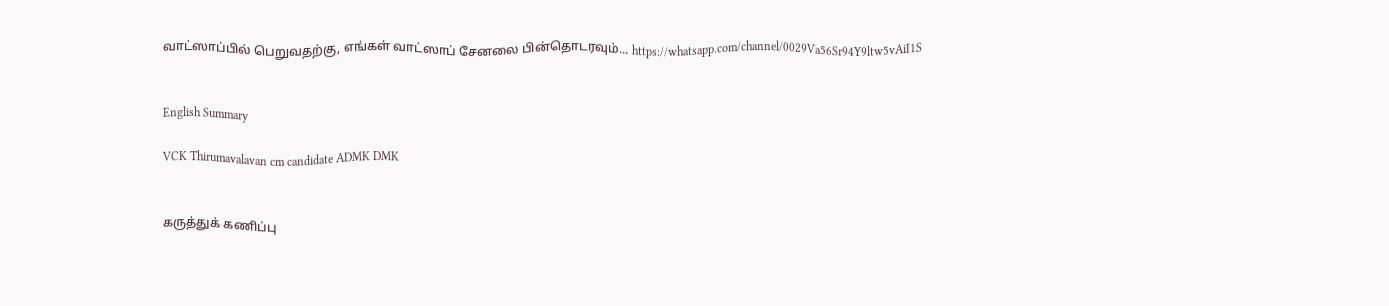வாட்ஸாப்பில் பெறுவதற்கு, எங்கள் வாட்ஸாப் சேனலை பின்தொடரவும்... https://whatsapp.com/channel/0029Va56Sr94Y9ltw5vAiI1S


English Summary

VCK Thirumavalavan cm candidate ADMK DMK


கருத்துக் கணிப்பு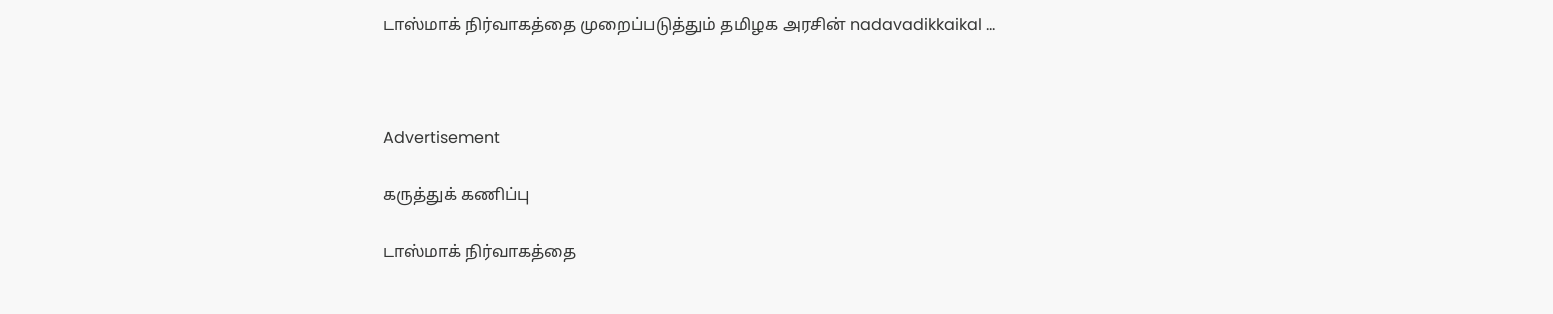டாஸ்மாக் நிர்வாகத்தை முறைப்படுத்தும் தமிழக அரசின் nadavadikkaikal ...



Advertisement

கருத்துக் கணிப்பு

டாஸ்மாக் நிர்வாகத்தை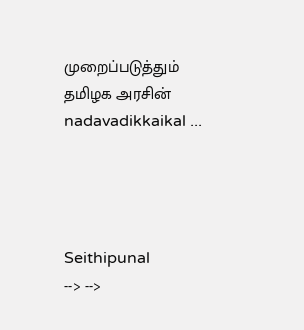முறைப்படுத்தும் தமிழக அரசின் nadavadikkaikal ...




Seithipunal
--> -->